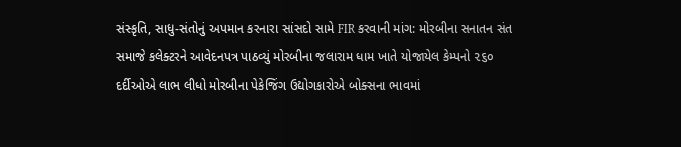સંસ્કૃતિ, સાધુ-સંતોનું અપમાન કરનારા સાંસદો સામે FIR કરવાની માંગ: મોરબીના સનાતન સંત સમાજે કલેક્ટરને આવેદનપત્ર પાઠવ્યું મોરબીના જલારામ ધામ ખાતે યોજાયેલ કેમ્પનો ૨૬૦ દર્દીઓએ લાભ લીધો મોરબીના પેકેજિંગ ઉદ્યોગકારોએ બોક્સના ભાવમાં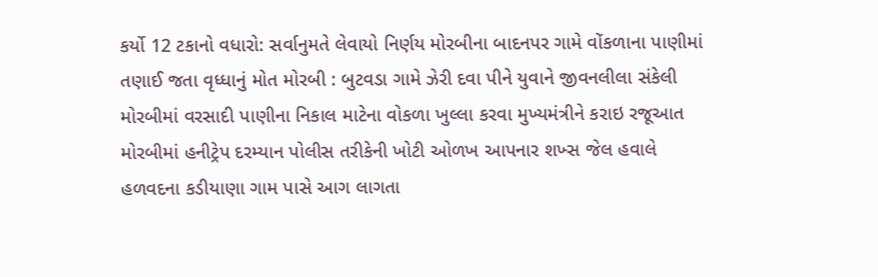કર્યો 12 ટકાનો વધારો: સર્વાનુમતે લેવાયો નિર્ણય મોરબીના બાદનપર ગામે વોંકળાના પાણીમાં તણાઈ જતા વૃધ્ધાનું મોત મોરબી : બુટવડા ગામે ઝેરી દવા પીને યુવાને જીવનલીલા સંકેલી મોરબીમાં વરસાદી પાણીના નિકાલ માટેના વોકળા ખુલ્લા કરવા મુખ્યમંત્રીને કરાઇ રજૂઆત મોરબીમાં હનીટ્રેપ દરમ્યાન પોલીસ તરીકેની ખોટી ઓળખ આપનાર શખ્સ જેલ હવાલે હળવદના કડીયાણા ગામ પાસે આગ લાગતા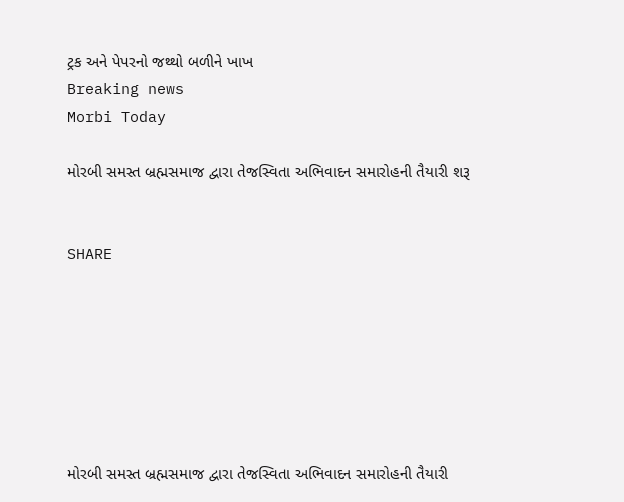ટ્રક અને પેપરનો જથ્થો બળીને ખાખ
Breaking news
Morbi Today

મોરબી સમસ્ત બ્રહ્મસમાજ દ્વારા તેજસ્વિતા અભિવાદન સમારોહની તૈયારી શરૂ


SHARE







મોરબી સમસ્ત બ્રહ્મસમાજ દ્વારા તેજસ્વિતા અભિવાદન સમારોહની તૈયારી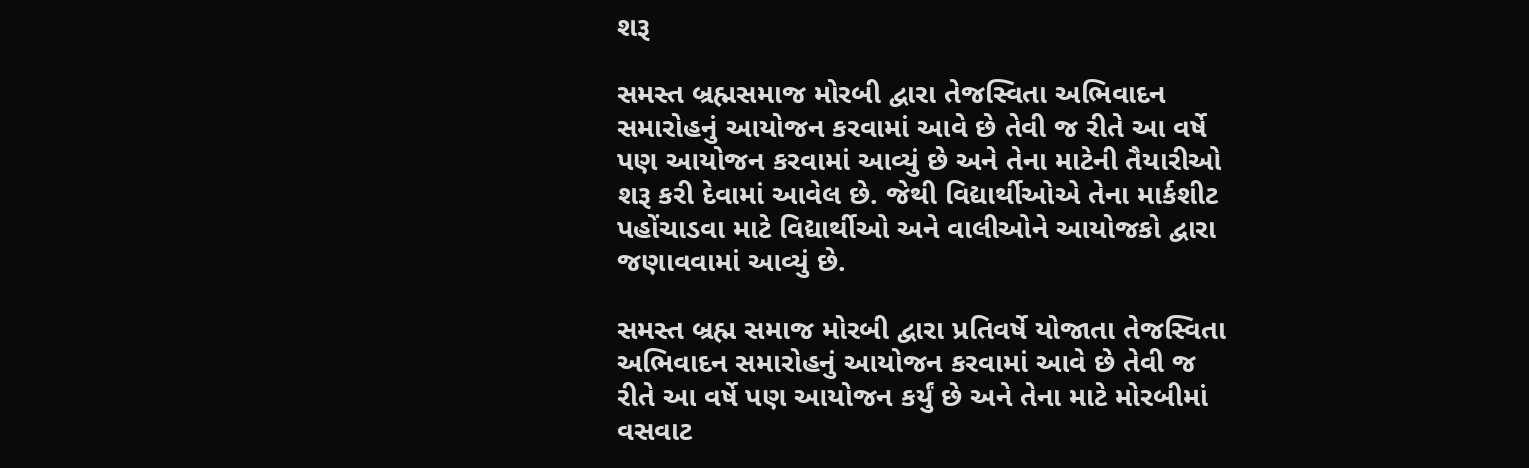શરૂ

સમસ્ત બ્રહ્મસમાજ મોરબી દ્વારા તેજસ્વિતા અભિવાદન સમારોહનું આયોજન કરવામાં આવે છે તેવી જ રીતે આ વર્ષે પણ આયોજન કરવામાં આવ્યું છે અને તેના માટેની તૈયારીઓ શરૂ કરી દેવામાં આવેલ છે. જેથી વિદ્યાર્થીઓએ તેના માર્કશીટ પહોંચાડવા માટે વિદ્યાર્થીઓ અને વાલીઓને આયોજકો દ્વારા જણાવવામાં આવ્યું છે.

સમસ્ત બ્રહ્મ સમાજ મોરબી દ્વારા પ્રતિવર્ષે યોજાતા તેજસ્વિતા અભિવાદન સમારોહનું આયોજન કરવામાં આવે છે તેવી જ રીતે આ વર્ષે પણ આયોજન કર્યું છે અને તેના માટે મોરબીમાં વસવાટ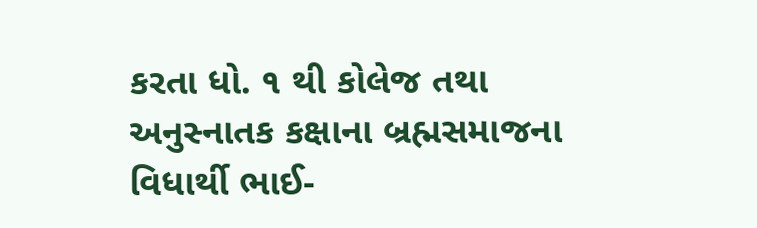કરતા ધો. ૧ થી કોલેજ તથા અનુસ્નાતક કક્ષાના બ્રહ્મસમાજના વિધાર્થી ભાઈ-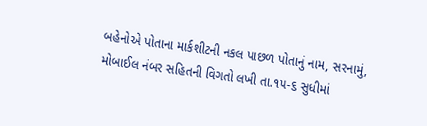બહેનોએ પોતાના માર્કશીટની નકલ પાછળ પોતાનું નામ, સરનામું, મોબાઈલ નંબર સહિતની વિગતો લખી તા.૧૫-૬ સુધીમાં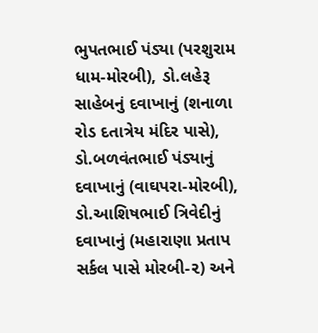ભુપતભાઈ પંડ્યા (પરશુરામ ધામ-મોરબી), ડો.લહેરૂ સાહેબનું દવાખાનું (શનાળા રોડ દતાત્રેય મંદિર પાસે), ડો.બળવંતભાઈ પંડ્યાનું દવાખાનું (વાઘપરા-મોરબી), ડો.આશિષભાઈ ત્રિવેદીનું દવાખાનું (મહારાણા પ્રતાપ સર્કલ પાસે મોરબી-૨) અને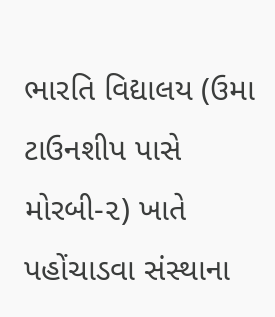ભારતિ વિદ્યાલય (ઉમા ટાઉનશીપ પાસે મોરબી-૨) ખાતે પહોંચાડવા સંસ્થાના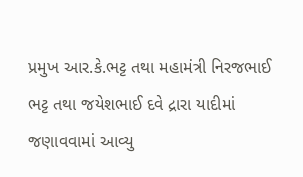પ્રમુખ આર.કે.ભટ્ટ તથા મહામંત્રી નિરજભાઈ ભટ્ટ તથા જયેશભાઈ દવે દ્રારા યાદીમાં જણાવવામાં આવ્યુ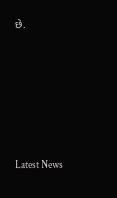છે.






Latest News